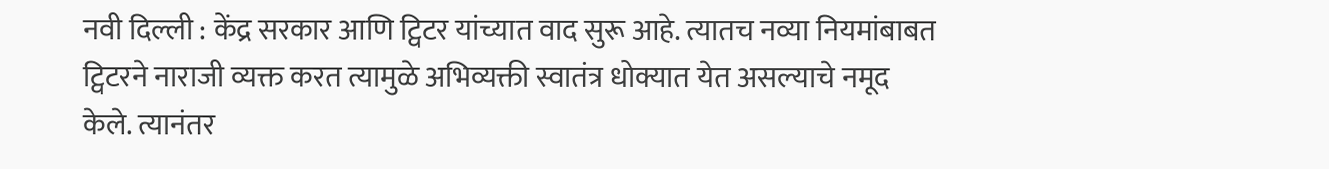नवी दिल्ली : केंद्र सरकार आणि ट्विटर यांच्यात वाद सुरू आहे. त्यातच नव्या नियमांबाबत ट्विटरने नाराजी व्यक्त करत त्यामुळे अभिव्यक्ती स्वातंत्र धोक्यात येत असल्याचे नमूद केले. त्यानंतर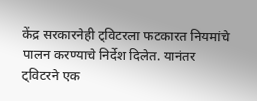केंद्र सरकारनेही ट्विटरला फटकारत नियमांचे पालन करण्याचे निर्देश दिलेत. यानंतर ट्विटरने एक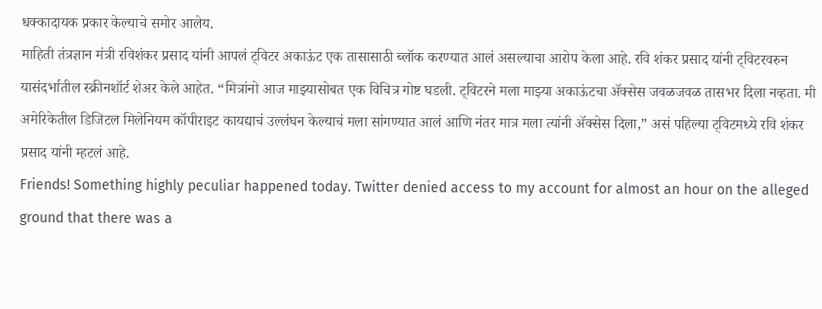धक्कादायक प्रकार केल्याचे समोर आलेय.
माहिती तंत्रज्ञान मंत्री रविशंकर प्रसाद यांनी आपलं ट्विटर अकाऊंट एक तासासाठी ब्लॉक करण्यात आलं असल्याचा आरोप केला आहे. रवि शंकर प्रसाद यांनी ट्विटरवरुन यासंदर्भातील स्क्रीनशॉर्ट शेअर केले आहेत. “मित्रांनो आज माझ्यासोबत एक विचित्र गोष्ट घडली. ट्विटरने मला माझ्या अकाऊंटचा ॲक्सेस जवळजवळ तासभर दिला नव्हता. मी अमेरिकेतील डिजिटल मिलेनियम कॉपीराइट कायद्याचं उल्लंघन केल्याचं मला सांगण्यात आलं आणि नंतर मात्र मला त्यांनी ॲक्सेस दिला,” असं पहिल्या ट्विटमध्ये रवि शंकर प्रसाद यांनी म्हटलं आहे.
Friends! Something highly peculiar happened today. Twitter denied access to my account for almost an hour on the alleged ground that there was a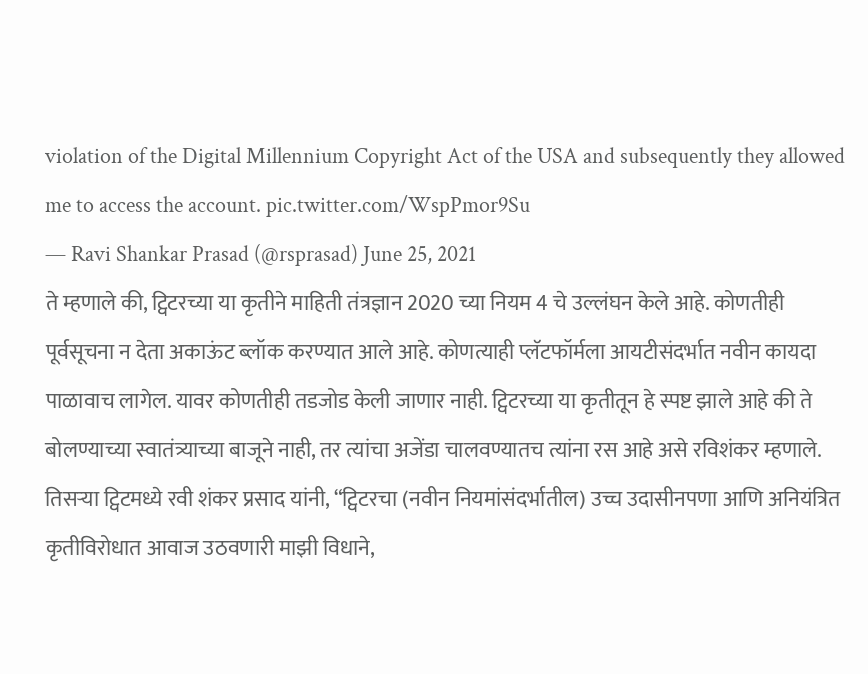violation of the Digital Millennium Copyright Act of the USA and subsequently they allowed me to access the account. pic.twitter.com/WspPmor9Su
— Ravi Shankar Prasad (@rsprasad) June 25, 2021
ते म्हणाले की, ट्विटरच्या या कृतीने माहिती तंत्रज्ञान 2020 च्या नियम 4 चे उल्लंघन केले आहे. कोणतीही पूर्वसूचना न देता अकाऊंट ब्लॉक करण्यात आले आहे. कोणत्याही प्लॅटफॉर्मला आयटीसंदर्भात नवीन कायदा पाळावाच लागेल. यावर कोणतीही तडजोड केली जाणार नाही. ट्विटरच्या या कृतीतून हे स्पष्ट झाले आहे की ते बोलण्याच्या स्वातंत्र्याच्या बाजूने नाही, तर त्यांचा अजेंडा चालवण्यातच त्यांना रस आहे असे रविशंकर म्हणाले.
तिसऱ्या ट्विटमध्ये रवी शंकर प्रसाद यांनी, “ट्विटरचा (नवीन नियमांसंदर्भातील) उच्च उदासीनपणा आणि अनियंत्रित कृतीविरोधात आवाज उठवणारी माझी विधाने,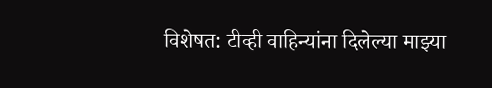विशेषत: टीव्ही वाहिन्यांना दिलेल्या माझ्या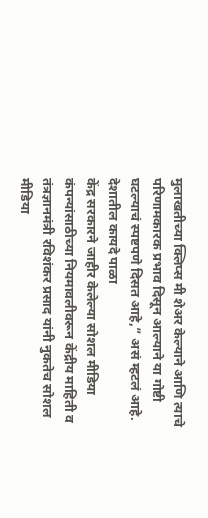मुलाखतीच्या क्लिप्स मी शेअर केल्याने आणि त्याचे परिणामकारक प्रभाव दिसून आल्याने या गोष्टी घटल्याचं स्पष्टपणे दिसत आहे,” असं म्हटलं आहे.
देशातील कायदे पाळा
केंद्र सरकारने जाहीर केलेल्या सोशल मीडिया कंपन्यांसाठीच्या नियमावलीवरून केंद्रीय माहिती व तंत्रज्ञानमंत्री रविशंकर प्रसाद यांनी नुकतेच सोशल मीडिया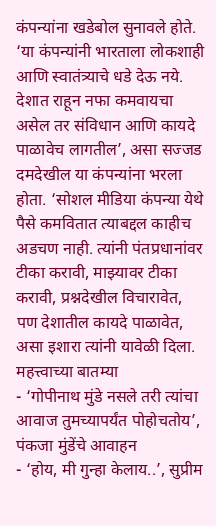कंपन्यांना खडेबोल सुनावले होते. ‘या कंपन्यांनी भारताला लोकशाही आणि स्वातंत्र्याचे धडे देऊ नये. देशात राहून नफा कमवायचा असेल तर संविधान आणि कायदे पाळावेच लागतील’, असा सज्जड दमदेखील या कंपन्यांना भरला होता. ‘सोशल मीडिया कंपन्या येथे पैसे कमवितात त्याबद्दल काहीच अडचण नाही. त्यांनी पंतप्रधानांवर टीका करावी, माझ्यावर टीका करावी, प्रश्नदेखील विचारावेत, पण देशातील कायदे पाळावेत, असा इशारा त्यांनी यावेळी दिला.
महत्त्वाच्या बातम्या
- ‘गोपीनाथ मुंडे नसले तरी त्यांचा आवाज तुमच्यापर्यंत पोहोचतोय’, पंकजा मुंडेंचे आवाहन
- ‘होय, मी गुन्हा केलाय..’, सुप्रीम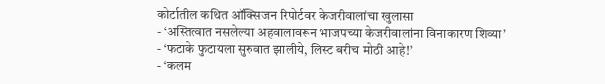कोर्टातील कथित ऑक्सिजन रिपोर्टवर केजरीवालांचा खुलासा
- ‘अस्तित्वात नसलेल्या अहवालावरून भाजपच्या केजरीवालांना विनाकारण शिव्या’
- ‘फटाके फुटायला सुरुवात झालीये, लिस्ट बरीच मोठी आहे!’
- ‘कलम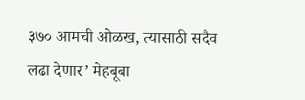३७० आमची ओळख, त्यासाठी सदैव लढा देणार’ मेहबूबा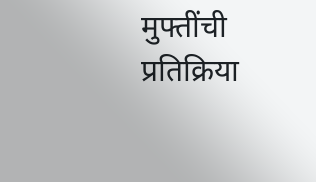मुफ्तींची प्रतिक्रिया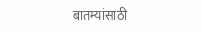बातम्यांसाठी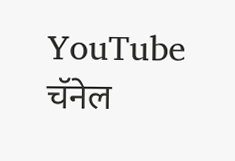YouTube चॅनेल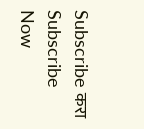Subscribe करा
Subscribe Now